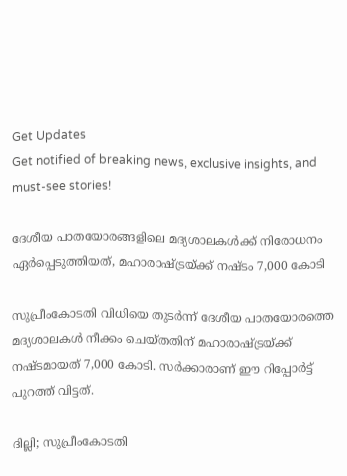Get Updates
Get notified of breaking news, exclusive insights, and must-see stories!

ദേശീയ പാതയോരങ്ങളിലെ മദ്യശാലകള്‍ക്ക് നിരോധനം ഏര്‍പ്പെടുത്തിയത്, മഹാരാഷ്ട്രയ്ക്ക് നഷ്ടം 7,000 കോടി

സുപ്രീംകോടതി വിധിയെ തുടര്‍ന്ന് ദേശീയ പാതയോരത്തെ മദ്യശാലകള്‍ നീക്കം ചെയ്തതിന് മഹാരാഷ്ട്രയ്ക്ക് നഷ്ടമായത് 7,000 കോടി. സര്‍ക്കാരാണ് ഈ റിപ്പോര്‍ട്ട് പുറത്ത് വിട്ടത്.

ദില്ലി; സുപ്രീംകോടതി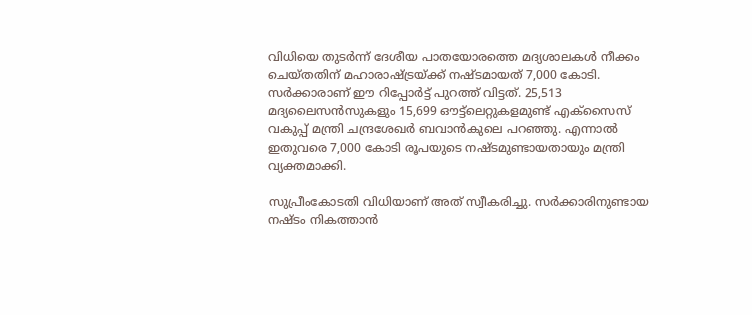വിധിയെ തുടര്‍ന്ന് ദേശീയ പാതയോരത്തെ മദ്യശാലകള്‍ നീക്കം ചെയ്തതിന് മഹാരാഷ്ട്രയ്ക്ക് നഷ്ടമായത് 7,000 കോടി. സര്‍ക്കാരാണ് ഈ റിപ്പോര്‍ട്ട് പുറത്ത് വിട്ടത്. 25,513 മദ്യലൈസന്‍സുകളും 15,699 ഔട്ട്‌ലെറ്റുകളമുണ്ട് എക്‌സൈസ് വകുപ്പ് മന്ത്രി ചന്ദ്രശേഖര്‍ ബവാന്‍കുലെ പറഞ്ഞു. എന്നാല്‍ ഇതുവരെ 7,000 കോടി രൂപയുടെ നഷ്ടമുണ്ടായതായും മന്ത്രി വ്യക്തമാക്കി.

സുപ്രീംകോടതി വിധിയാണ് അത് സ്വീകരിച്ചു. സര്‍ക്കാരിനുണ്ടായ നഷ്ടം നികത്താന്‍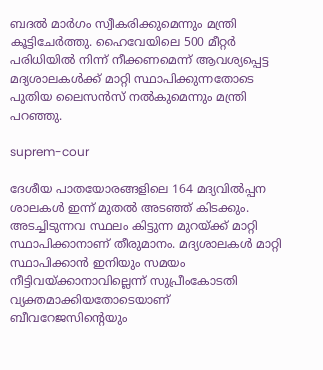ബദല്‍ മാര്‍ഗം സ്വീകരിക്കുമെന്നും മന്ത്രി കൂട്ടിചേര്‍ത്തു. ഹൈവേയിലെ 500 മീറ്റര്‍ പരിധിയില്‍ നിന്ന് നീക്കണമെന്ന് ആവശ്യപ്പെട്ട മദ്യശാലകള്‍ക്ക് മാറ്റി സ്ഥാപിക്കുന്നതോടെ പുതിയ ലൈസന്‍സ് നല്‍കുമെന്നും മന്ത്രി പറഞ്ഞു.

suprem-cour

ദേശീയ പാതയോരങ്ങളിലെ 164 മദ്യവില്‍പ്പന ശാലകള്‍ ഇന്ന് മുതല്‍ അടഞ്ഞ് കിടക്കും. അടച്ചിടുന്നവ സ്ഥലം കിട്ടുന്ന മുറയ്ക്ക് മാറ്റി സ്ഥാപിക്കാനാണ് തീരുമാനം. മദ്യശാലകള്‍ മാറ്റി സ്ഥാപിക്കാന്‍ ഇനിയും സമയം നീട്ടിവയ്ക്കാനാവില്ലെന്ന് സുപ്രീംകോടതി വ്യക്തമാക്കിയതോടെയാണ് ബീവറേജസിന്റെയും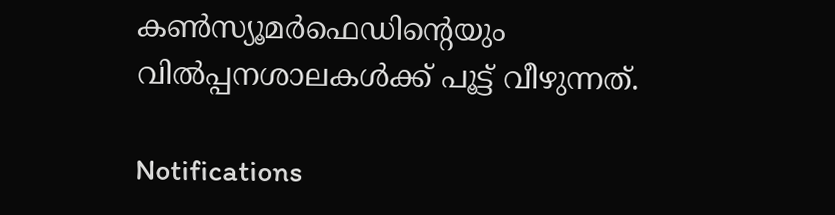കണ്‍സ്യൂമര്‍ഫെഡിന്റെയും വില്‍പ്പനശാലകള്‍ക്ക് പൂട്ട് വീഴുന്നത്.

Notifications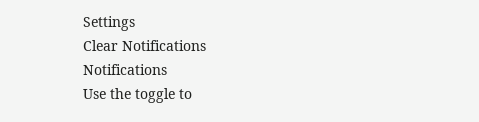Settings
Clear Notifications
Notifications
Use the toggle to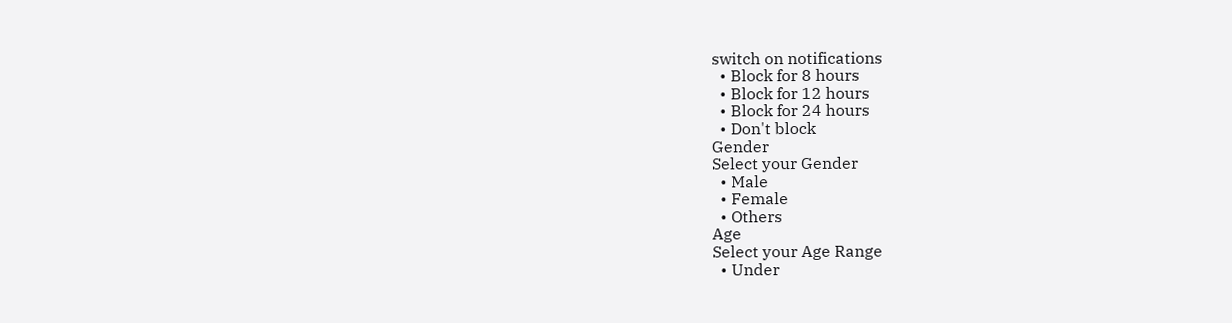switch on notifications
  • Block for 8 hours
  • Block for 12 hours
  • Block for 24 hours
  • Don't block
Gender
Select your Gender
  • Male
  • Female
  • Others
Age
Select your Age Range
  • Under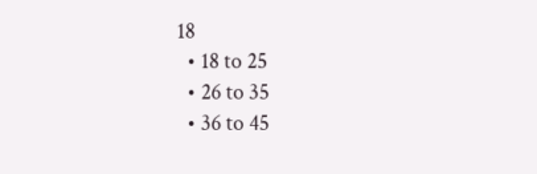18
  • 18 to 25
  • 26 to 35
  • 36 to 45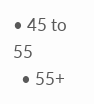• 45 to 55
  • 55+